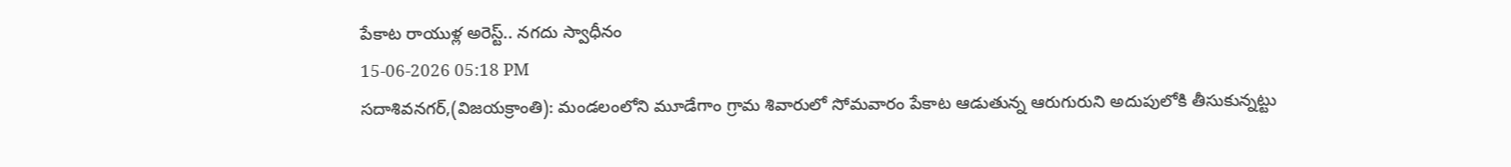పేకాట రాయుళ్ల అరెస్ట్.. నగదు స్వాధీనం
15-06-2026 05:18 PM
సదాశివనగర్,(విజయక్రాంతి): మండలంలోని మూడేగాం గ్రామ శివారులో సోమవారం పేకాట ఆడుతున్న ఆరుగురుని అదుపులోకి తీసుకున్నట్టు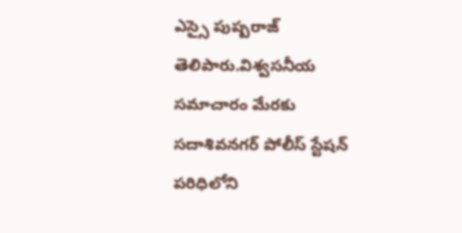ఎస్సై పుష్పరాజ్ తెలిపారు.విశ్వసనీయ సమాచారం మేరకు సదాశివనగర్ పోలీస్ స్టేషన్ పరిధిలోని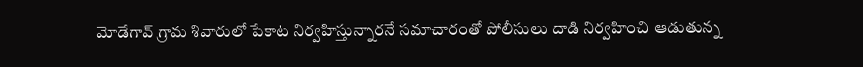మోడేగావ్ గ్రామ శివారులో పేకాట నిర్వహిస్తున్నారనే సమాచారంతో పోలీసులు దాడి నిర్వహించి ఆడుతున్న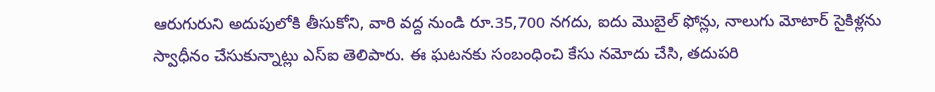ఆరుగురుని అదుపులోకి తీసుకోని, వారి వద్ద నుండి రూ.35,700 నగదు, ఐదు మొబైల్ ఫోన్లు, నాలుగు మోటార్ సైకిళ్లను స్వాధీనం చేసుకున్నాట్లు ఎస్ఐ తెలిపారు. ఈ ఘటనకు సంబంధించి కేసు నమోదు చేసి, తదుపరి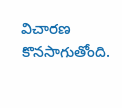విచారణ కొనసాగుతోంది.